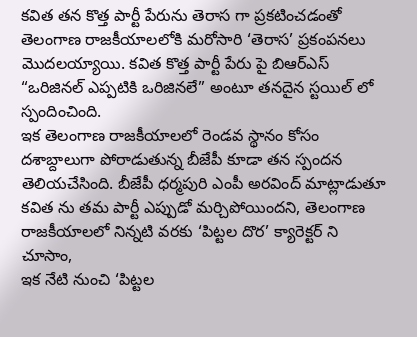కవిత తన కొత్త పార్టీ పేరును తెరాస గా ప్రకటించడంతో తెలంగాణ రాజకీయాలలోకి మరోసారి ‘తెరాస’ ప్రకంపనలు మొదలయ్యాయి. కవిత కొత్త పార్టీ పేరు పై బిఆర్ఎస్ “ఒరిజినల్ ఎప్పటికి ఒరిజినలే” అంటూ తనదైన స్టయిల్ లో స్పందించింది.
ఇక తెలంగాణ రాజకీయాలలో రెండవ స్థానం కోసం దశాబ్దాలుగా పోరాడుతున్న బీజేపీ కూడా తన స్పందన తెలియచేసింది. బీజేపీ ధర్మపురి ఎంపీ అరవింద్ మాట్లాడుతూ కవిత ను తమ పార్టీ ఎప్పుడో మర్చిపోయిందని, తెలంగాణ రాజకీయాలలో నిన్నటి వరకు ‘పిట్టల దొర’ క్యారెక్టర్ ని చూసాం,
ఇక నేటి నుంచి ‘పిట్టల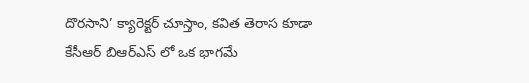దొరసాని’ క్యారెక్టర్ చూస్తాం, కవిత తెరాస కూడా కేసీఆర్ బిఆర్ఎస్ లో ఒక భాగమే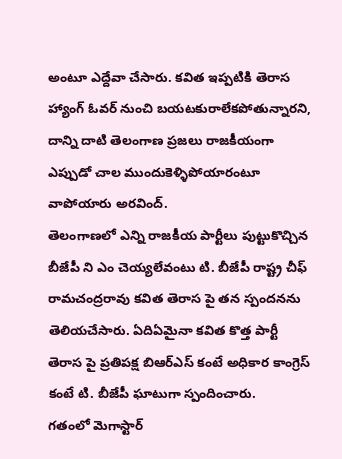అంటూ ఎద్దేవా చేసారు. కవిత ఇప్పటికి తెరాస హ్యాంగ్ ఓవర్ నుంచి బయటకురాలేకపోతున్నారని, దాన్ని దాటి తెలంగాణ ప్రజలు రాజకీయంగా ఎప్పుడో చాల ముందుకెళ్ళిపోయారంటూ వాపోయారు అరవింద్.
తెలంగాణలో ఎన్ని రాజకీయ పార్టీలు పుట్టుకొచ్చిన బీజేపీ ని ఎం చెయ్యలేవంటు టి. బీజేపీ రాష్ట్ర చీఫ్ రామచంద్రరావు కవిత తెరాస పై తన స్పందనను తెలియచేసారు. ఏదిఏమైనా కవిత కొత్త పార్టీ తెరాస పై ప్రతిపక్ష బిఆర్ఎస్ కంటే అధికార కాంగ్రెస్ కంటే టి. బీజేపీ ఘాటుగా స్పందించారు.
గతంలో మెగాస్టార్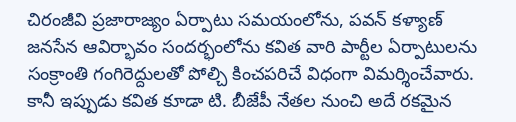చిరంజీవి ప్రజారాజ్యం ఏర్పాటు సమయంలోను, పవన్ కళ్యాణ్ జనసేన ఆవిర్భావం సందర్భంలోను కవిత వారి పార్టీల ఏర్పాటులను సంక్రాంతి గంగిరెద్దులతో పోల్చి కించపరిచే విధంగా విమర్శించేవారు. కానీ ఇప్పుడు కవిత కూడా టి. బీజేపీ నేతల నుంచి అదే రకమైన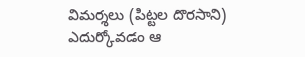విమర్శలు (పిట్టల దొరసాని) ఎదుర్కోవడం ఆ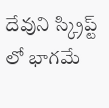దేవుని స్క్రిప్ట్ లో భాగమే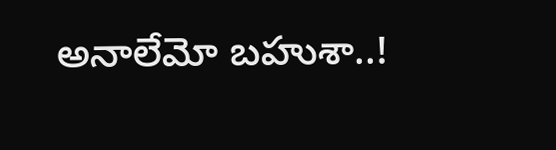అనాలేమో బహుశా..!